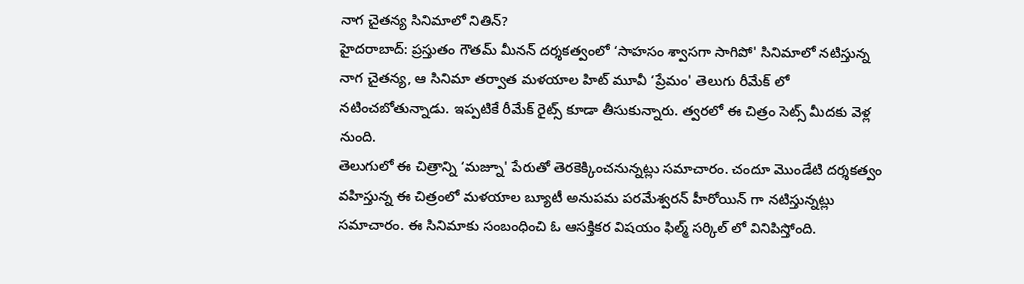నాగ చైతన్య సినిమాలో నితిన్?
హైదరాబాద్: ప్రస్తుతం గౌతమ్ మీనన్ దర్శకత్వంలో ‘సాహసం శ్వాసగా సాగిపో' సినిమాలో నటిస్తున్న నాగ చైతన్య, ఆ సినిమా తర్వాత మళయాల హిట్ మూవీ ‘ప్రేమం' తెలుగు రీమేక్ లో నటించబోతున్నాడు. ఇప్పటికే రీమేక్ రైట్స్ కూడా తీసుకున్నారు. త్వరలో ఈ చిత్రం సెట్స్ మీదకు వెళ్ల నుంది.
తెలుగులో ఈ చిత్రాన్ని ‘మజ్నూ' పేరుతో తెరకెక్కించనున్నట్లు సమాచారం. చందూ మొండేటి దర్శకత్వం వహిస్తున్న ఈ చిత్రంలో మళయాల బ్యూటీ అనుపమ పరమేశ్వరన్ హీరోయిన్ గా నటిస్తున్నట్లు సమాచారం. ఈ సినిమాకు సంబంధించి ఓ ఆసక్తికర విషయం ఫిల్మ్ సర్కిల్ లో వినిపిస్తోంది.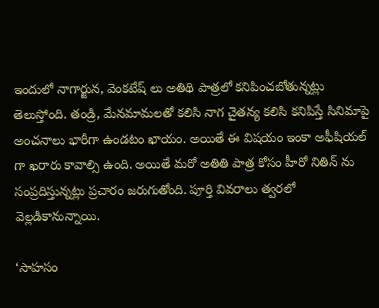ఇందులో నాగార్జున, వెంకటేష్ లు అతిథి పాత్రలో కనిపించబోతున్నట్లు తెలుస్తోంది. తండ్రి, మేనమామలతో కలిసి నాగ చైతన్య కలిసి కనిపిస్తే సినిమాపై అంచనాలు భారీగా ఉండటం ఖాయం. అయితే ఈ విషయం ఇంకా అఫీషియల్ గా ఖరారు కావాల్సి ఉంది. అయితే మరో అతితి పాత్ర కోసం హీరో నితిన్ ను సంప్రదిస్తున్నట్లు ప్రచారం జరుగుతోంది. పూర్తి వివరాలు త్వరలో వెల్లడికానున్నాయి.

‘సాహసం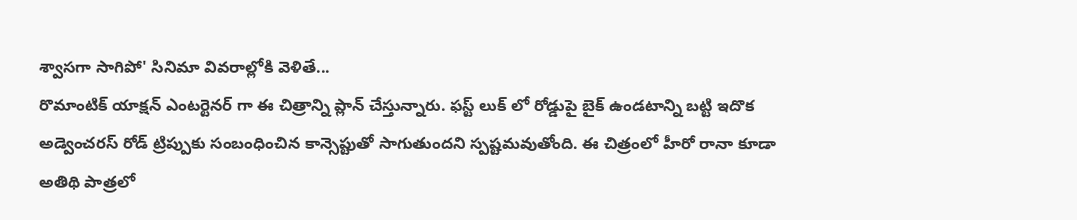శ్వాసగా సాగిపో' సినిమా వివరాల్లోకి వెళితే...
రొమాంటిక్ యాక్షన్ ఎంటర్టెనర్ గా ఈ చిత్రాన్ని ప్లాన్ చేస్తున్నారు. ఫస్ట్ లుక్ లో రోడ్డుపై బైక్ ఉండటాన్ని బట్టి ఇదొక అడ్వెంచరస్ రోడ్ ట్రిప్పుకు సంబంధించిన కాన్సెప్టుతో సాగుతుందని స్పష్టమవుతోంది. ఈ చిత్రంలో హీరో రానా కూడా అతిథి పాత్రలో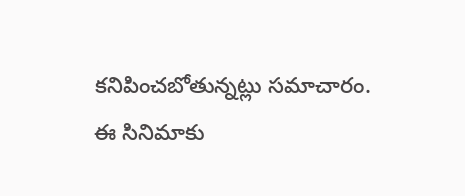కనిపించబోతున్నట్లు సమాచారం. ఈ సినిమాకు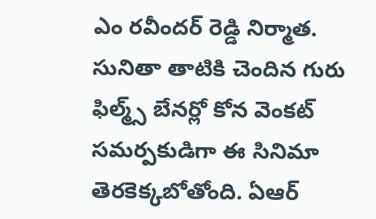ఎం రవీందర్ రెడ్డి నిర్మాత. సునితా తాటికి చెందిన గురు ఫిల్మ్స్ బేనర్లో కోన వెంకట్ సమర్పకుడిగా ఈ సినిమా తెరకెక్కబోతోంది. ఏఆర్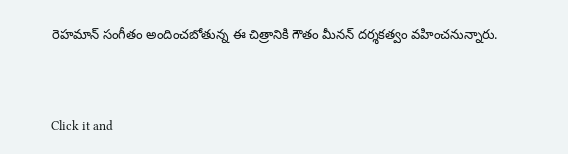రెహమాన్ సంగీతం అందించబోతున్న ఈ చిత్రానికి గౌతం మీనన్ దర్శకత్వం వహించనున్నారు.


Click it and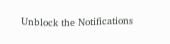Unblock the Notifications